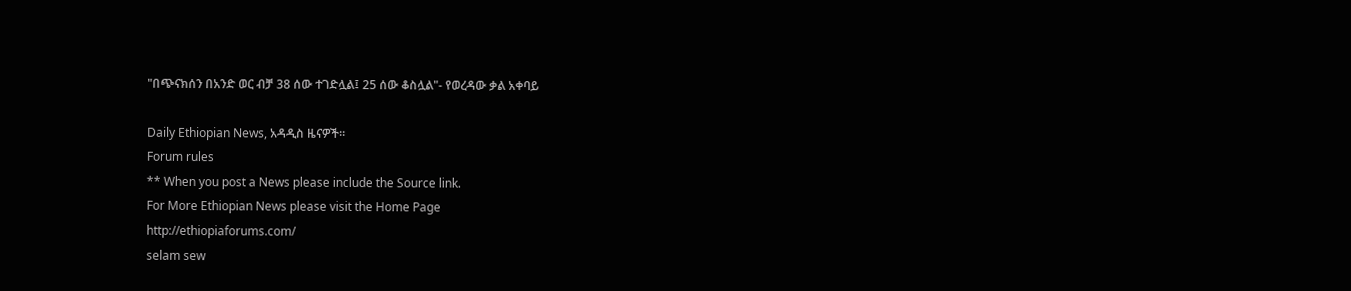"በጭናክሰን በአንድ ወር ብቻ 38 ሰው ተገድሏል፤ 25 ሰው ቆስሏል"- የወረዳው ቃል አቀባይ

Daily Ethiopian News, አዳዲስ ዜናዎች።
Forum rules
** When you post a News please include the Source link.
For More Ethiopian News please visit the Home Page
http://ethiopiaforums.com/
selam sew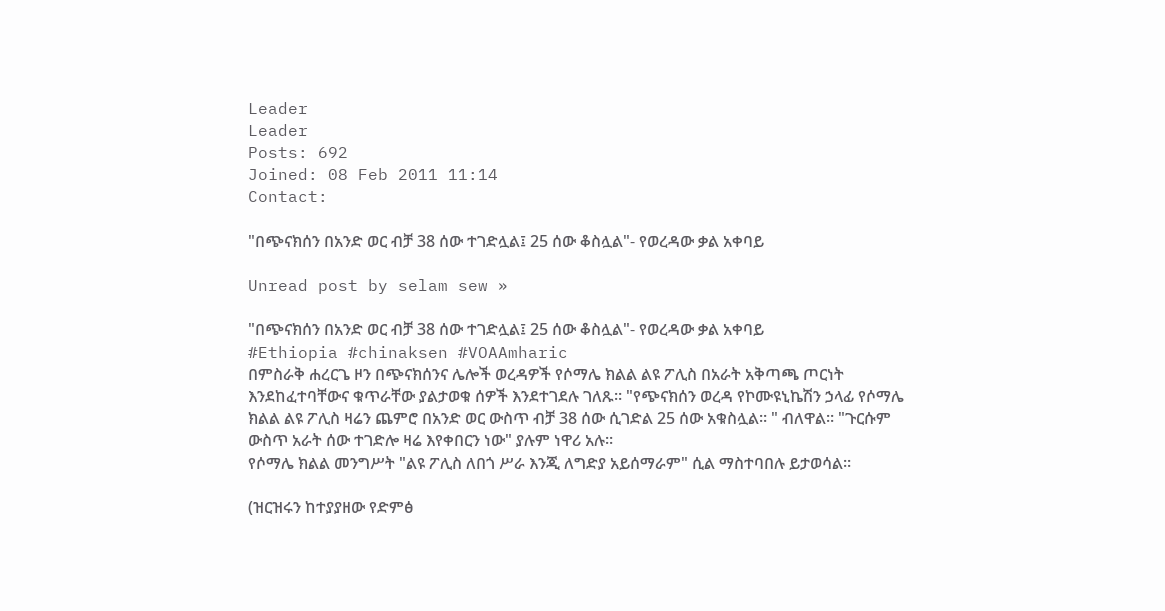Leader
Leader
Posts: 692
Joined: 08 Feb 2011 11:14
Contact:

"በጭናክሰን በአንድ ወር ብቻ 38 ሰው ተገድሏል፤ 25 ሰው ቆስሏል"- የወረዳው ቃል አቀባይ

Unread post by selam sew »

"በጭናክሰን በአንድ ወር ብቻ 38 ሰው ተገድሏል፤ 25 ሰው ቆስሏል"- የወረዳው ቃል አቀባይ
#Ethiopia #chinaksen #VOAAmharic
በምስራቅ ሐረርጌ ዞን በጭናክሰንና ሌሎች ወረዳዎች የሶማሌ ክልል ልዩ ፖሊስ በአራት አቅጣጫ ጦርነት እንደከፈተባቸውና ቁጥራቸው ያልታወቁ ሰዎች እንደተገደሉ ገለጹ። "የጭናክሰን ወረዳ የኮሙዩኒኬሽን ኃላፊ የሶማሌ ክልል ልዩ ፖሊስ ዛሬን ጨምሮ በአንድ ወር ውስጥ ብቻ 38 ሰው ሲገድል 25 ሰው አቁስሏል። " ብለዋል። "ጉርሱም ውስጥ አራት ሰው ተገድሎ ዛሬ እየቀበርን ነው" ያሉም ነዋሪ አሉ።
የሶማሌ ክልል መንግሥት "ልዩ ፖሊስ ለበጎ ሥራ እንጂ ለግድያ አይሰማራም" ሲል ማስተባበሉ ይታወሳል።

(ዝርዝሩን ከተያያዘው የድምፅ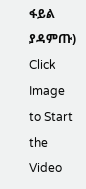ፋይል ያዳምጡ)
Click Image to Start the Video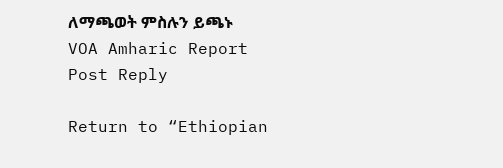ለማጫወት ምስሉን ይጫኑ
VOA Amharic Report
Post Reply

Return to “Ethiopian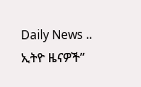Daily News .. ኢትዮ ዜናዎች”